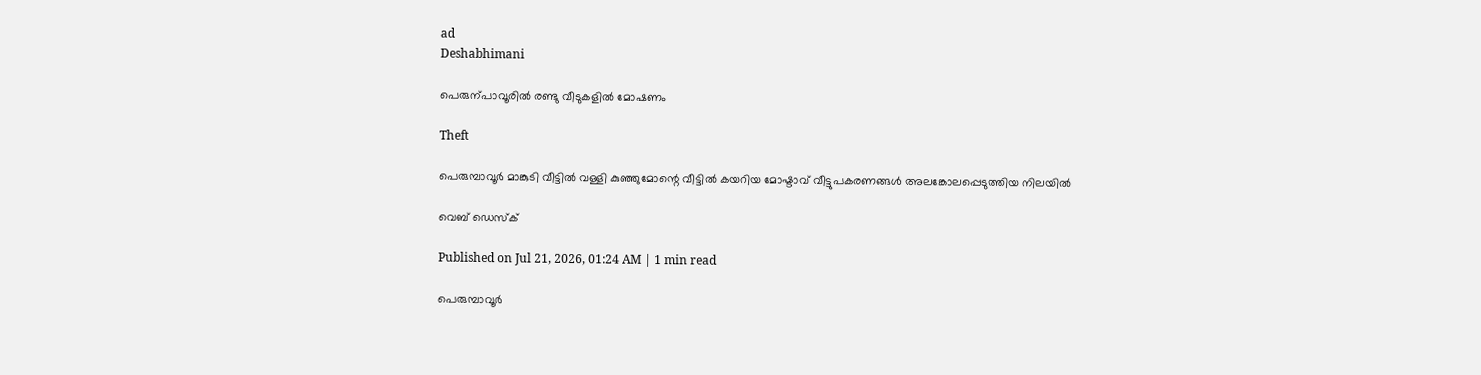ad
Deshabhimani

പെരുന്പാവൂരിൽ രണ്ടു വീടുകളിൽ മോഷണം

Theft

പെരുമ്പാവൂർ മാങ്കുടി വീട്ടിൽ വള്ളി കുഞ്ഞുമോന്റെ വീട്ടിൽ കയറിയ മോഷ്ടാവ് വീട്ടുപകരണങ്ങൾ അലങ്കോലപ്പെടുത്തിയ നിലയിൽ

വെബ് ഡെസ്ക്

Published on Jul 21, 2026, 01:24 AM | 1 min read

പെരുമ്പാവൂർ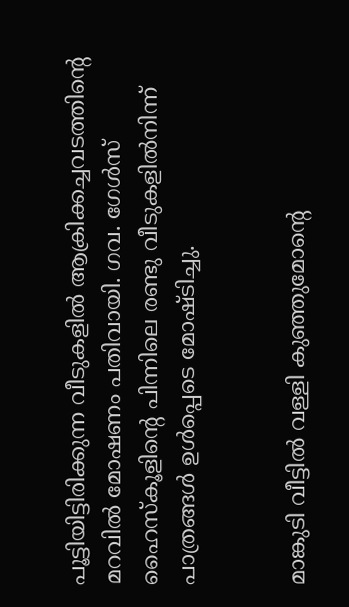പൂട്ടിയിട്ടിരിക്കുന്ന വീടുകളിൽ ആക്രിക്കച്ചവടത്തിന്റെ മറവിൽ മോഷണം പതിവായി. ഗവ. ഗേൾസ് ഹൈസ്കൂളിന്റെ പിന്നിലെ രണ്ടു വീടുകളിൽനിന്ന്‌ പാത്രങ്ങൾ ഉൾപ്പെടെ മോഷ്ടിച്ചു.


മാങ്കുടി വീട്ടിൽ വള്ളി കുഞ്ഞുമോന്റെ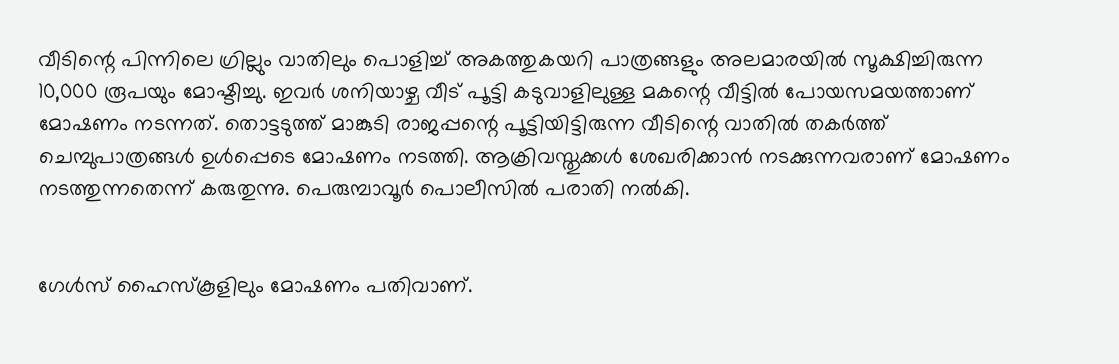വീടിന്റെ പിന്നിലെ ഗ്രില്ലും വാതിലും പൊളിച്ച് അകത്തുകയറി പാത്രങ്ങളും അലമാരയിൽ സൂക്ഷിച്ചിരുന്ന 10,000 രൂപയും മോഷ്ടിച്ചു. ഇവർ ശനിയാഴ്ച വീട്‌ പൂട്ടി കടുവാളിലുള്ള മകന്റെ വീട്ടിൽ പോയസമയത്താണ് മോഷണം നടന്നത്. തൊട്ടടുത്ത് മാങ്കുടി രാജപ്പന്റെ പൂട്ടിയിട്ടിരുന്ന വീടിന്റെ വാതിൽ തകർത്ത് ചെമ്പുപാത്രങ്ങൾ ഉൾപ്പെടെ മോഷണം നടത്തി. ആക്രിവസ്തുക്കൾ ശേഖരിക്കാൻ നടക്കുന്നവരാണ് മോഷണം നടത്തുന്നതെന്ന്‌ കരുതുന്നു. പെരുമ്പാവൂർ പൊലീസിൽ പരാതി നൽകി.


ഗേൾസ് ഹൈസ്കൂളിലും മോഷണം പതിവാണ്‌.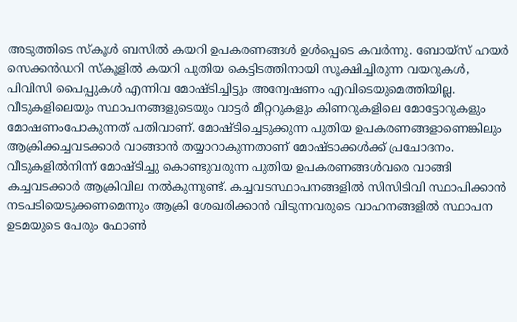അടുത്തിടെ സ്കൂൾ ബസിൽ കയറി ഉപകരണങ്ങൾ ഉൾപ്പെടെ കവർന്നു. ബോയ്സ് ഹയർ സെക്കൻഡറി സ്കൂളിൽ കയറി പുതിയ കെട്ടിടത്തിനായി സൂക്ഷിച്ചിരുന്ന വയറുകൾ, പിവിസി പൈപ്പുകൾ എന്നിവ മോഷ്ടിച്ചിട്ടും അന്വേഷണം എവിടെയുമെത്തിയില്ല. വീടുകളിലെയും സ്ഥാപനങ്ങളുടെയും വാട്ടർ മീറ്ററുകളും കിണറുകളിലെ മോട്ടോറുകളും മോഷണംപോകുന്നത് പതിവാണ്. മോഷ്ടിച്ചെടുക്കുന്ന പുതിയ ഉപകരണങ്ങളാണെങ്കിലും ആക്രിക്കച്ചവടക്കാർ വാങ്ങാൻ തയ്യാറാകുന്നതാണ് മോഷ്ടാക്കൾക്ക് പ്രചോദനം. വീടുകളിൽനിന്ന് മോഷ്ടിച്ചു കൊണ്ടുവരുന്ന പുതിയ ഉപകരണങ്ങൾവരെ വാങ്ങി കച്ചവടക്കാർ ആക്രിവില നൽകുന്നുണ്ട്. കച്ചവടസ്ഥാപനങ്ങളിൽ സിസിടിവി സ്ഥാപിക്കാൻ നടപടിയെടുക്കണമെന്നും ആക്രി ശേഖരിക്കാൻ വിടുന്നവരുടെ വാഹനങ്ങളിൽ സ്ഥാപന ഉടമയുടെ പേരും ഫോൺ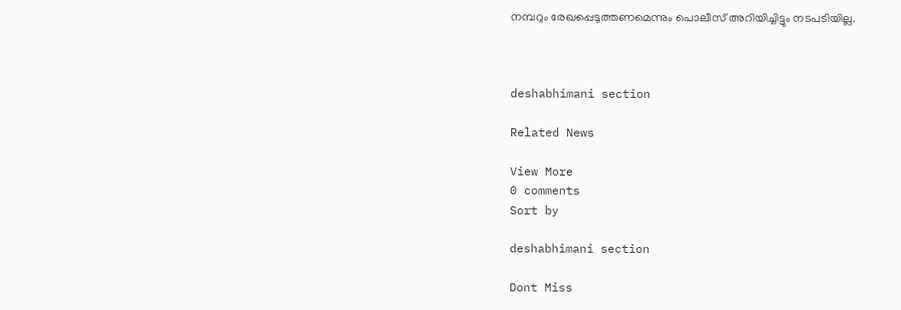നമ്പറും രേഖപ്പെടുത്തണമെന്നും പൊലീസ് അറിയിച്ചിട്ടും നടപടിയില്ല.



deshabhimani section

Related News

View More
0 comments
Sort by

deshabhimani section

Dont Miss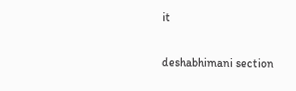it

deshabhimani section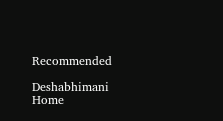Recommended

Deshabhimani
Home